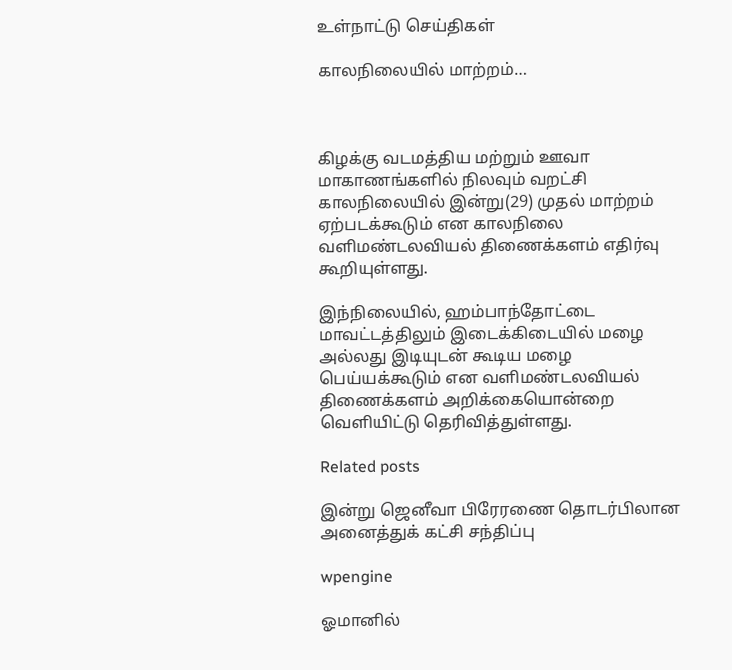உள்நாட்டு செய்திகள்

காலநிலையில் மாற்றம்…



கிழக்கு வடமத்திய மற்றும் ஊவா மாகாணங்களில் நிலவும் வறட்சி காலநிலையில் இன்று(29) முதல் மாற்றம் ஏற்படக்கூடும் என காலநிலை வளிமண்டலவியல் திணைக்களம் எதிர்வு கூறியுள்ளது.

இந்நிலையில், ஹம்பாந்தோட்டை மாவட்டத்திலும் இடைக்கிடையில் மழை அல்லது இடியுடன் கூடிய மழை பெய்யக்கூடும் என வளிமண்டலவியல் திணைக்களம் அறிக்கையொன்றை வெளியிட்டு தெரிவித்துள்ளது.

Related posts

இன்று ஜெனீவா பிரேரணை தொடர்பிலான அனைத்துக் கட்சி சந்திப்பு

wpengine

ஓமானில்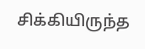சிக்கியிருந்த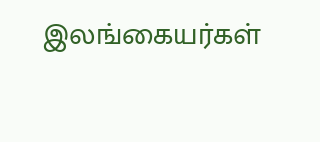இலங்கையர்கள்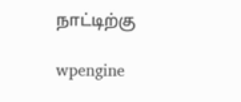நாட்டிற்கு

wpengine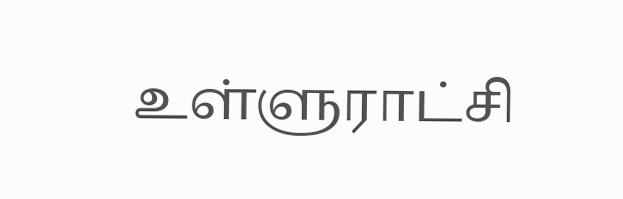உள்ளுராட்சி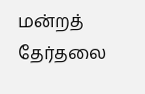மன்றத் தேர்தலை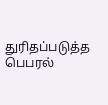துரிதப்படுத்த பெபரல்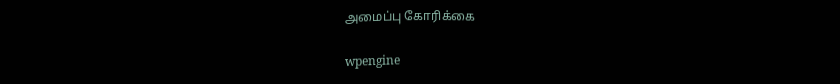அமைப்பு கோரிக்கை

wpengine